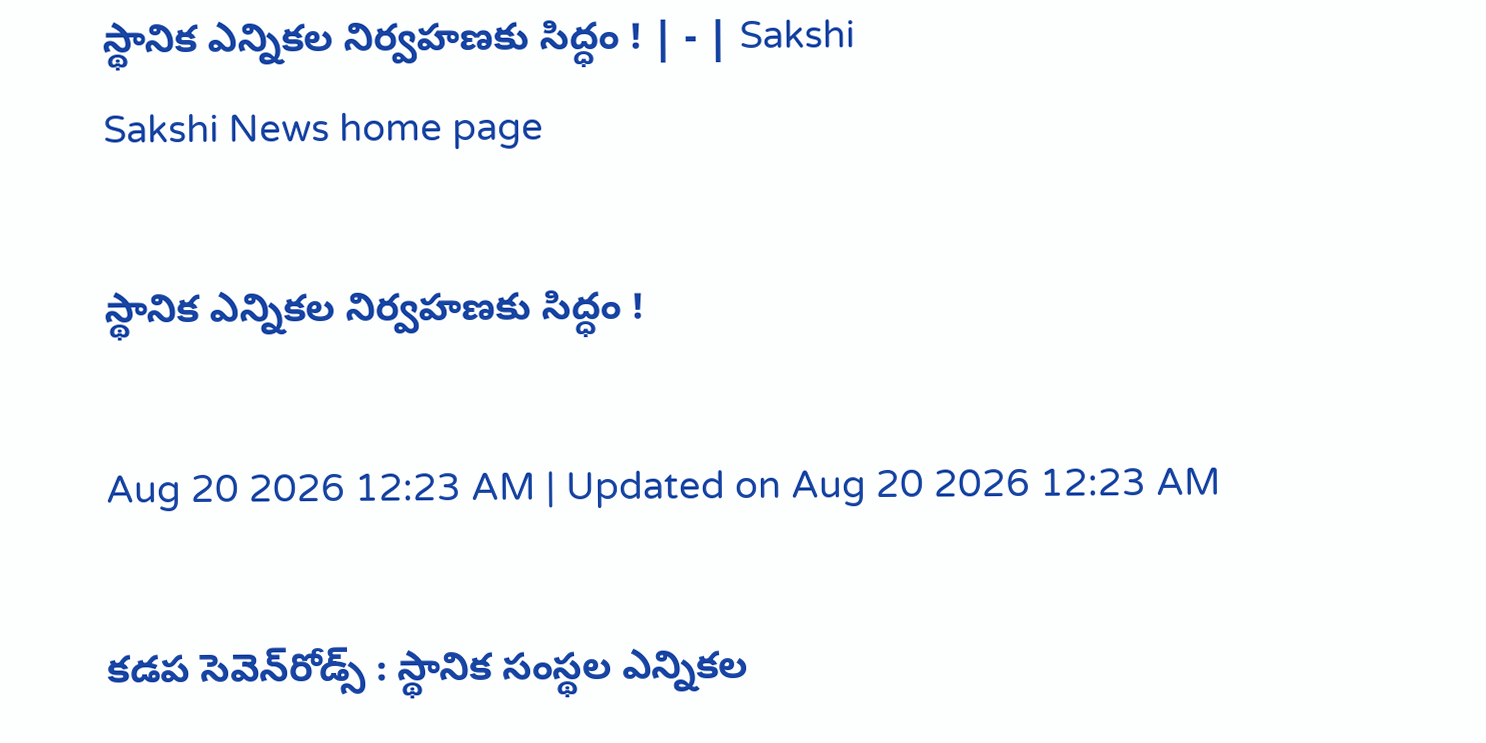స్థానిక ఎన్నికల నిర్వహణకు సిద్ధం ! | - | Sakshi
Sakshi News home page

స్థానిక ఎన్నికల నిర్వహణకు సిద్ధం !

Aug 20 2026 12:23 AM | Updated on Aug 20 2026 12:23 AM

కడప సెవెన్‌రోడ్స్‌ : స్థానిక సంస్థల ఎన్నికల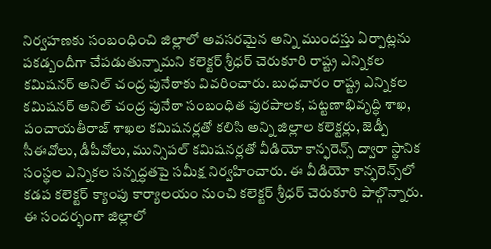నిర్వహణకు సంబంధించి జిల్లాలో అవసరమైన అన్ని ముందస్తు ఏర్పాట్లను పకడ్బందీగా చేపడుతున్నామని కలెక్టర్‌ శ్రీధర్‌ చెరుకూరి రాష్ట్ర ఎన్నికల కమిషనర్‌ అనిల్‌ చంద్ర పునేఠాకు వివరించారు. బుధవారం రాష్ట్ర ఎన్నికల కమిషనర్‌ అనిల్‌ చంద్ర పునేఠా సంబంధిత పురపాలక, పట్టణాభివృద్ధి శాఖ, పంచాయతీరాజ్‌ శాఖల కమిషనర్లతో కలిసి అన్ని జిల్లాల కలెక్టర్లు, జెడ్పీ సీఈవోలు, డీపీవోలు, మున్సిపల్‌ కమిషనర్లతో వీడియో కాన్ఫరెన్స్‌ ద్వారా స్థానిక సంస్థల ఎన్నికల సన్నద్ధతపై సమీక్ష నిర్వహించారు. ఈ వీడియో కాన్ఫరెన్స్‌లో కడప కలెక్టర్‌ క్యాంపు కార్యాలయం నుంచి కలెక్టర్‌ శ్రీధర్‌ చెరుకూరి పాల్గొన్నారు. ఈ సందర్భంగా జిల్లాలో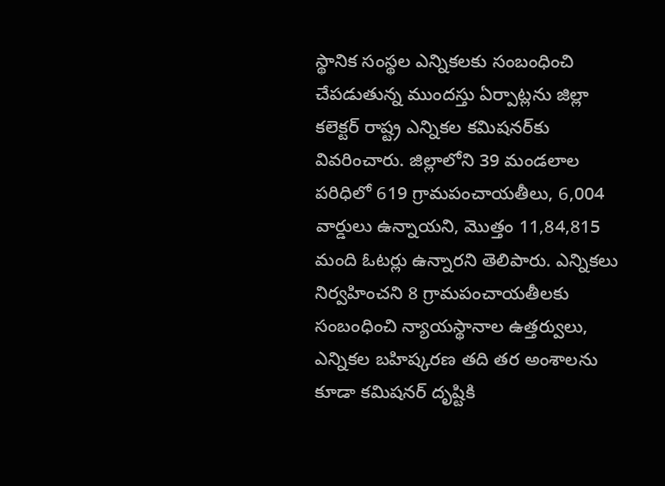స్థానిక సంస్థల ఎన్నికలకు సంబంధించి చేపడుతున్న ముందస్తు ఏర్పాట్లను జిల్లా కలెక్టర్‌ రాష్ట్ర ఎన్నికల కమిషనర్‌కు వివరించారు. జిల్లాలోని 39 మండలాల పరిధిలో 619 గ్రామపంచాయతీలు, 6,004 వార్డులు ఉన్నాయని, మొత్తం 11,84,815 మంది ఓటర్లు ఉన్నారని తెలిపారు. ఎన్నికలు నిర్వహించని 8 గ్రామపంచాయతీలకు సంబంధించి న్యాయస్థానాల ఉత్తర్వులు, ఎన్నికల బహిష్కరణ తది తర అంశాలను కూడా కమిషనర్‌ దృష్టికి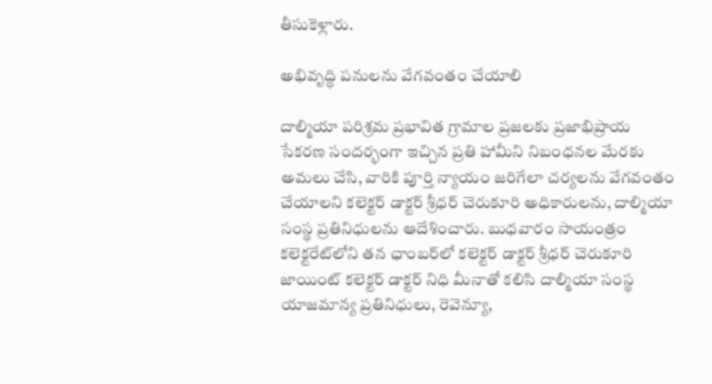తీసుకెళ్లారు.

అభివృద్ధి పనులను వేగవంతం చేయాలి

దాల్మియా పరిశ్రమ ప్రభావిత గ్రామాల ప్రజలకు ప్రజాభిప్రాయ సేకరణ సందర్భంగా ఇచ్చిన ప్రతి హామీని నిబంధనల మేరకు అమలు చేసి, వారికి పూర్తి న్యాయం జరిగేలా చర్యలను వేగవంతం చేయాలని కలెక్టర్‌ డాక్టర్‌ శ్రీధర్‌ చెరుకూరి అధికారులను, దాల్మియా సంస్థ ప్రతినిధులను ఆదేశించారు. బుధవారం సాయంత్రం కలెక్టరేట్‌లోని తన ఛాంబర్‌లో కలెక్టర్‌ డాక్టర్‌ శ్రీధర్‌ చెరుకూరి జాయింట్‌ కలెక్టర్‌ డాక్టర్‌ నిధి మీనాతో కలిసి దాల్మియా సంస్థ యాజమాన్య ప్రతినిధులు, రెవెన్యూ,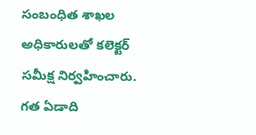సంబంధిత శాఖల అధికారులతో కలెక్టర్‌ సమీక్ష నిర్వహించారు. గత ఏడాది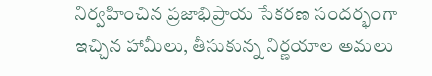నిర్వహించిన ప్రజాభిప్రాయ సేకరణ సందర్భంగా ఇచ్చిన హామీలు, తీసుకున్న నిర్ణయాల అమలు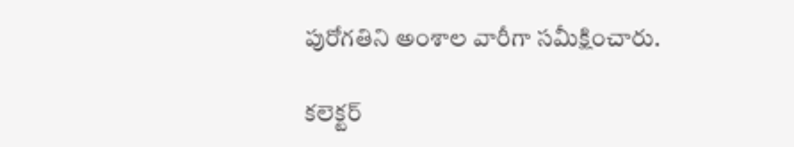పురోగతిని అంశాల వారీగా సమీక్షించారు.

కలెక్టర్‌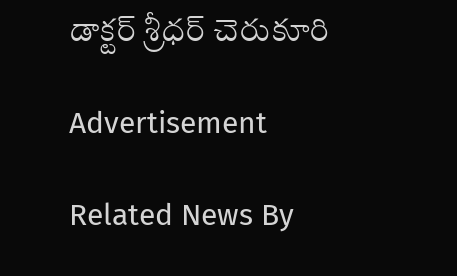డాక్టర్‌ శ్రీధర్‌ చెరుకూరి

Advertisement

Related News By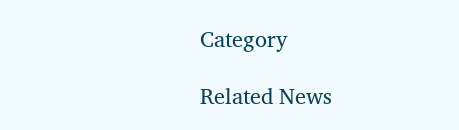Category

Related News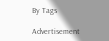By Tags

Advertisement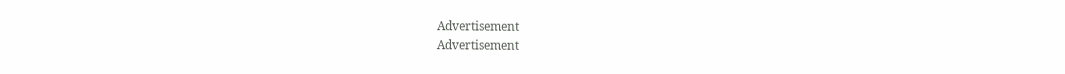Advertisement
Advertisement